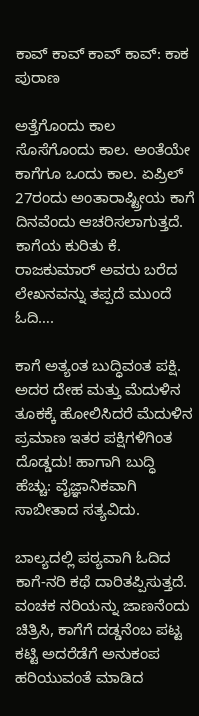ಕಾವ್ ಕಾವ್ ಕಾವ್ ಕಾವ್: ಕಾಕ ಪುರಾಣ

ಅತ್ತೆಗೊಂದು ಕಾಲ ಸೊಸೆಗೊಂದು ಕಾಲ. ಅಂತೆಯೇ ಕಾಗೆಗೂ ಒಂದು ಕಾಲ. ಏಪ್ರಿಲ್ 27ರಂದು ಅಂತಾರಾಷ್ಟ್ರೀಯ ಕಾಗೆ ದಿನವೆಂದು ಆಚರಿಸಲಾಗುತ್ತದೆ. ಕಾಗೆಯ ಕುರಿತು ಕೆ. ರಾಜಕುಮಾರ್ ಅವರು ಬರೆದ ಲೇಖನವನ್ನು ತಪ್ಪದೆ ಮುಂದೆ ಓದಿ….

ಕಾಗೆ ಅತ್ಯಂತ ಬುದ್ಧಿವಂತ ಪಕ್ಷಿ. ಅದರ ದೇಹ ಮತ್ತು ಮೆದುಳಿನ ತೂಕಕ್ಕೆ ಹೋಲಿಸಿದರೆ ಮೆದುಳಿನ ಪ್ರಮಾಣ ಇತರ ಪಕ್ಷಿಗಳಿಗಿಂತ ದೊಡ್ಡದು! ಹಾಗಾಗಿ ಬುದ್ಧಿ ಹೆಚ್ಚು: ವೈಜ್ಞಾನಿಕವಾಗಿ ಸಾಬೀತಾದ ಸತ್ಯವಿದು.

ಬಾಲ್ಯದಲ್ಲಿ ಪಠ್ಯವಾಗಿ ಓದಿದ ಕಾಗೆ-ನರಿ ಕಥೆ ದಾರಿತಪ್ಪಿಸುತ್ತದೆ. ವಂಚಕ ನರಿಯನ್ನು ಜಾಣನೆಂದು ಚಿತ್ರಿಸಿ, ಕಾಗೆಗೆ ದಡ್ಡನೆಂಬ ಪಟ್ಟ ಕಟ್ಟಿ ಅದರೆಡೆಗೆ ಅನುಕಂಪ ಹರಿಯುವಂತೆ ಮಾಡಿದ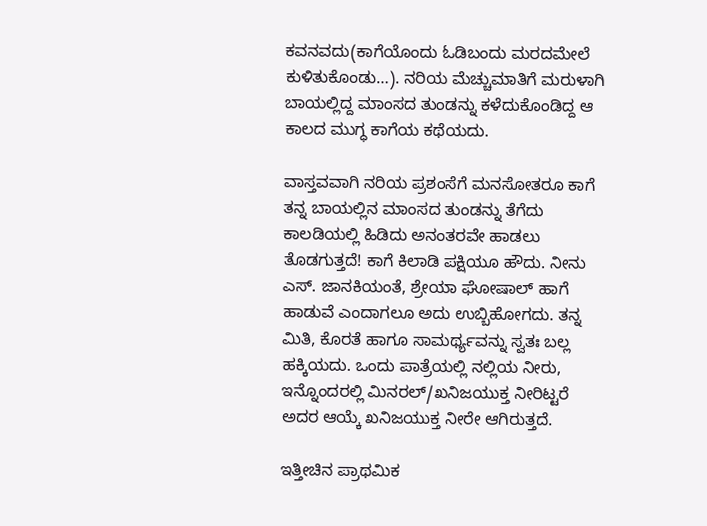ಕವನವದು(ಕಾಗೆಯೊಂದು ಓಡಿಬಂದು ಮರದಮೇಲೆ ಕುಳಿತುಕೊಂಡು…). ನರಿಯ ಮೆಚ್ಚುಮಾತಿಗೆ ಮರುಳಾಗಿ ಬಾಯಲ್ಲಿದ್ದ ಮಾಂಸದ ತುಂಡನ್ನು ಕಳೆದುಕೊಂಡಿದ್ದ ಆ ಕಾಲದ ಮುಗ್ಧ ಕಾಗೆಯ ಕಥೆಯದು.

ವಾಸ್ತವವಾಗಿ ನರಿಯ ಪ್ರಶಂಸೆಗೆ ಮನಸೋತರೂ ಕಾಗೆ ತನ್ನ ಬಾಯಲ್ಲಿನ ಮಾಂಸದ ತುಂಡನ್ನು ತೆಗೆದು ಕಾಲಡಿಯಲ್ಲಿ ಹಿಡಿದು ಅನಂತರವೇ ಹಾಡಲು ತೊಡಗುತ್ತದೆ! ಕಾಗೆ ಕಿಲಾಡಿ ಪಕ್ಷಿಯೂ ಹೌದು. ನೀನು ಎಸ್. ಜಾನಕಿಯಂತೆ, ಶ್ರೇಯಾ ಘೋಷಾಲ್‌ ಹಾಗೆ ಹಾಡುವೆ ಎಂದಾಗಲೂ ಅದು ಉಬ್ಬಿಹೋಗದು. ತನ್ನ ಮಿತಿ, ಕೊರತೆ ಹಾಗೂ ಸಾಮರ್ಥ್ಯವನ್ನು ಸ್ವತಃ ಬಲ್ಲ ಹಕ್ಕಿಯದು. ಒಂದು ಪಾತ್ರೆಯಲ್ಲಿ ನಲ್ಲಿಯ ನೀರು, ಇನ್ನೊಂದರಲ್ಲಿ ಮಿನರಲ್/ಖನಿಜಯುಕ್ತ ನೀರಿಟ್ಟರೆ ಅದರ ಆಯ್ಕೆ ಖನಿಜಯುಕ್ತ ನೀರೇ ಆಗಿರುತ್ತದೆ.

ಇತ್ತೀಚಿನ ಪ್ರಾಥಮಿಕ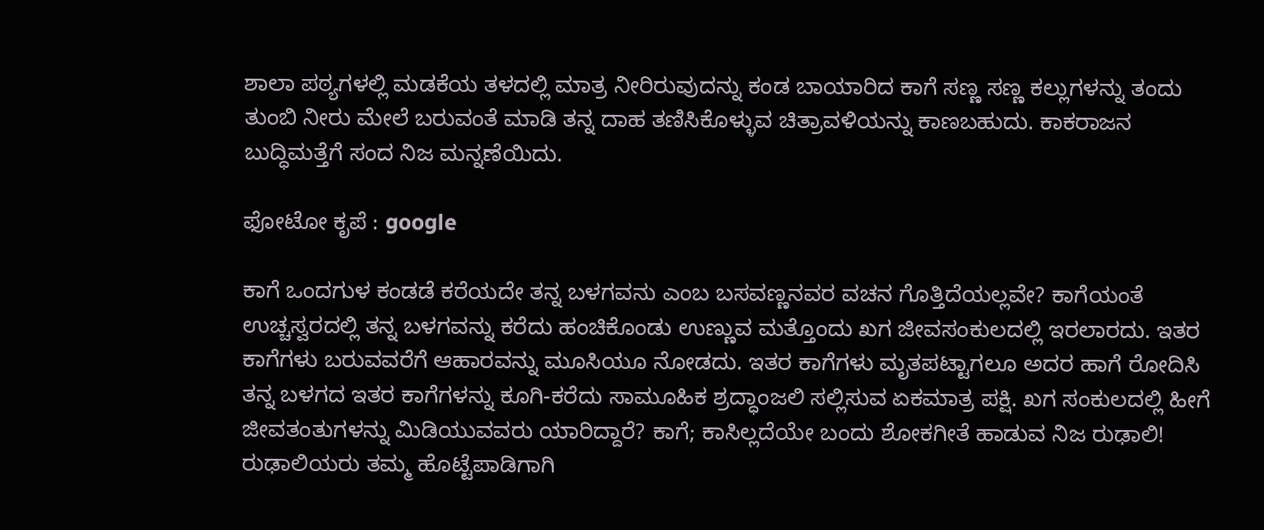ಶಾಲಾ ಪಠ್ಯಗಳಲ್ಲಿ ಮಡಕೆಯ ತಳದಲ್ಲಿ ಮಾತ್ರ ನೀರಿರುವುದನ್ನು ಕಂಡ ಬಾಯಾರಿದ ಕಾಗೆ ಸಣ್ಣ ಸಣ್ಣ ಕಲ್ಲುಗಳನ್ನು ತಂದು ತುಂಬಿ ನೀರು ಮೇಲೆ ಬರುವಂತೆ ಮಾಡಿ ತನ್ನ ದಾಹ ತಣಿಸಿಕೊಳ್ಳುವ ಚಿತ್ರಾವಳಿಯನ್ನು ಕಾಣಬಹುದು. ಕಾಕರಾಜನ ಬುದ್ಧಿಮತ್ತೆಗೆ ಸಂದ ನಿಜ ಮನ್ನಣೆಯಿದು.

ಫೋಟೋ ಕೃಪೆ : google

ಕಾಗೆ ಒಂದಗುಳ ಕಂಡಡೆ ಕರೆಯದೇ ತನ್ನ ಬಳಗವನು ಎಂಬ ಬಸವಣ್ಣನವರ ವಚನ ಗೊತ್ತಿದೆಯಲ್ಲವೇ? ಕಾಗೆಯಂತೆ ಉಚ್ಚಸ್ವರದಲ್ಲಿ ತನ್ನ ಬಳಗವನ್ನು ಕರೆದು ಹಂಚಿಕೊಂಡು ಉಣ್ಣುವ ಮತ್ತೊಂದು ಖಗ ಜೀವಸಂಕುಲದಲ್ಲಿ ಇರಲಾರದು. ಇತರ ಕಾಗೆಗಳು ಬರುವವರೆಗೆ ಆಹಾರವನ್ನು ಮೂಸಿಯೂ ನೋಡದು. ಇತರ ಕಾಗೆಗಳು ಮೃತಪಟ್ಟಾಗಲೂ ಅದರ ಹಾಗೆ ರೋದಿಸಿ ತನ್ನ ಬಳಗದ ಇತರ ಕಾಗೆಗಳನ್ನು ಕೂಗಿ-ಕರೆದು ಸಾಮೂಹಿಕ ಶ್ರದ್ಧಾಂಜಲಿ ಸಲ್ಲಿಸುವ ಏಕಮಾತ್ರ ಪಕ್ಷಿ. ಖಗ ಸಂಕುಲದಲ್ಲಿ ಹೀಗೆ ಜೀವತಂತುಗಳನ್ನು ಮಿಡಿಯುವವರು ಯಾರಿದ್ದಾರೆ? ಕಾಗೆ; ಕಾಸಿಲ್ಲದೆಯೇ ಬಂದು ಶೋಕಗೀತೆ ಹಾಡುವ ನಿಜ ರುಢಾಲಿ! ರುಢಾಲಿಯರು ತಮ್ಮ ಹೊಟ್ಟೆಪಾಡಿಗಾಗಿ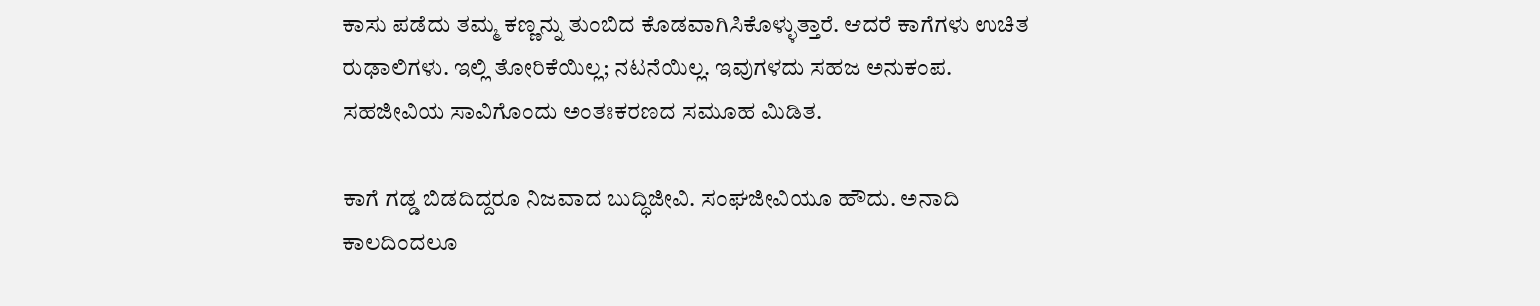ಕಾಸು ಪಡೆದು ತಮ್ಮ ಕಣ್ಣನ್ನು ತುಂಬಿದ ಕೊಡವಾಗಿಸಿಕೊಳ್ಳುತ್ತಾರೆ. ಆದರೆ ಕಾಗೆಗಳು ಉಚಿತ ರುಢಾಲಿಗಳು. ಇಲ್ಲಿ ತೋರಿಕೆಯಿಲ್ಲ; ನಟನೆಯಿಲ್ಲ. ಇವುಗಳದು ಸಹಜ ಅನುಕಂಪ. ಸಹಜೀವಿಯ ಸಾವಿಗೊಂದು ಅಂತಃಕರಣದ ಸಮೂಹ ಮಿಡಿತ.

ಕಾಗೆ ಗಡ್ಡ ಬಿಡದಿದ್ದರೂ ನಿಜವಾದ ಬುದ್ಧಿಜೀವಿ. ಸಂಘಜೀವಿಯೂ ಹೌದು. ಅನಾದಿ ಕಾಲದಿಂದಲೂ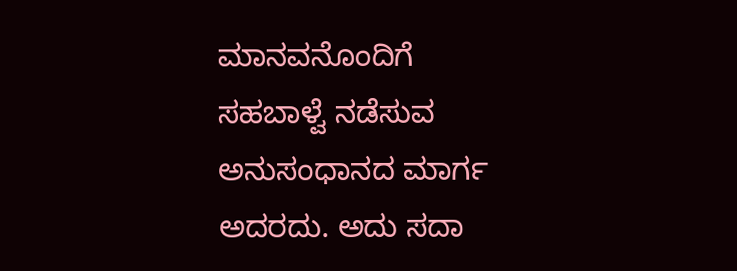ಮಾನವನೊಂದಿಗೆ ಸಹಬಾಳ್ವೆ ನಡೆಸುವ ಅನುಸಂಧಾನದ ಮಾರ್ಗ ಅದರದು. ಅದು ಸದಾ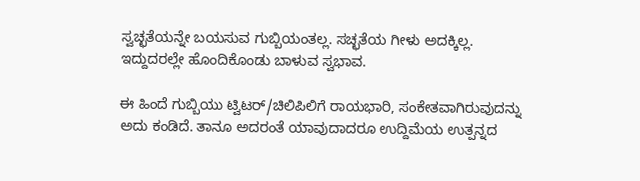ಸ್ವಚ್ಛತೆಯನ್ನೇ ಬಯಸುವ ಗುಬ್ಬಿಯಂತಲ್ಲ. ಸಚ್ಛತೆಯ ಗೀಳು ಅದಕ್ಕಿಲ್ಲ. ಇದ್ದುದರಲ್ಲೇ ಹೊಂದಿಕೊಂಡು ಬಾಳುವ ಸ್ವಭಾವ.

ಈ ಹಿಂದೆ ಗುಬ್ಬಿಯು ಟ್ವಿಟರ್/ಚಿಲಿಪಿಲಿಗೆ ರಾಯಭಾರಿ, ಸಂಕೇತವಾಗಿರುವುದನ್ನು ಅದು ಕಂಡಿದೆ. ತಾನೂ ಅದರಂತೆ ಯಾವುದಾದರೂ ಉದ್ದಿಮೆಯ ಉತ್ಪನ್ನದ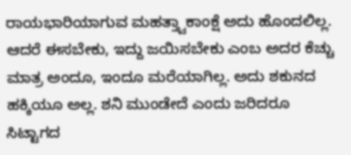ರಾಯಭಾರಿಯಾಗುವ ಮಹತ್ತ್ವಾಕಾಂಕ್ಷೆ ಅದು ಹೊಂದಲಿಲ್ಲ. ಆದರೆ ಈಸಬೇಕು, ಇದ್ದು ಜಯಿಸಬೇಕು ಎಂಬ ಅದರ ಕೆಚ್ಚು ಮಾತ್ರ ಅಂದೂ, ಇಂದೂ ಮರೆಯಾಗಿಲ್ಲ. ಅದು ಶಕುನದ ಹಕ್ಕಿಯೂ ಅಲ್ಲ. ಶನಿ ಮುಂಡೇದೆ ಎಂದು ಜರಿದರೂ ಸಿಟ್ಟಾಗದ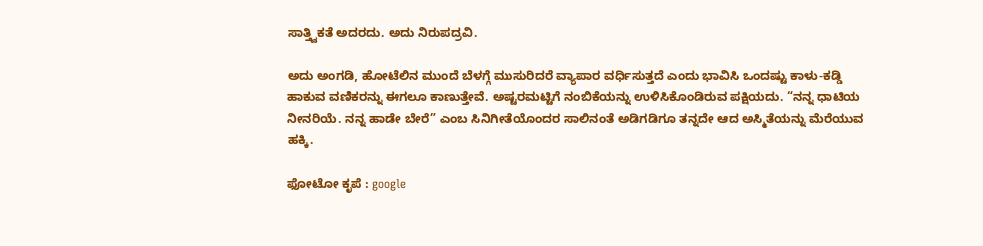ಸಾತ್ತ್ವಿಕತೆ ಅದರದು. ಅದು ನಿರುಪದ್ರವಿ.

ಅದು ಅಂಗಡಿ, ಹೋಟೆಲಿನ ಮುಂದೆ ಬೆಳಗ್ಗೆ ಮುಸುರಿದರೆ ವ್ಯಾಪಾರ ವರ್ಧಿಸುತ್ತದೆ ಎಂದು ಭಾವಿಸಿ ಒಂದಷ್ಟು ಕಾಳು-ಕಡ್ಡಿ ಹಾಕುವ ವಣಿಕರನ್ನು ಈಗಲೂ ಕಾಣುತ್ತೇವೆ. ಅಷ್ಟರಮಟ್ಟಿಗೆ ನಂಬಿಕೆಯನ್ನು ಉಳಿಸಿಕೊಂಡಿರುವ ಪಕ್ಷಿಯದು. “ನನ್ನ ಧಾಟಿಯ ನೀನರಿಯೆ. ನನ್ನ ಹಾಡೇ ಬೇರೆ” ಎಂಬ ಸಿನಿಗೀತೆಯೊಂದರ ಸಾಲಿನಂತೆ ಅಡಿಗಡಿಗೂ ತನ್ನದೇ ಆದ ಅಸ್ಮಿತೆಯನ್ನು ಮೆರೆಯುವ ಹಕ್ಕಿ.

ಫೋಟೋ ಕೃಪೆ : google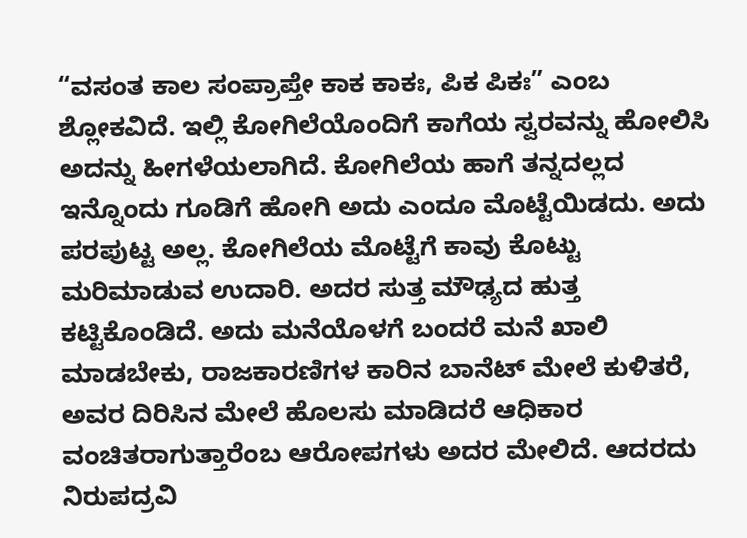“ವಸಂತ ಕಾಲ ಸಂಪ್ರಾಪ್ತೇ ಕಾಕ ಕಾಕಃ, ಪಿಕ ಪಿಕಃ” ಎಂಬ ಶ್ಲೋಕವಿದೆ. ಇಲ್ಲಿ ಕೋಗಿಲೆಯೊಂದಿಗೆ ಕಾಗೆಯ ಸ್ವರವನ್ನು ಹೋಲಿಸಿ ಅದನ್ನು ಹೀಗಳೆಯಲಾಗಿದೆ. ಕೋಗಿಲೆಯ ಹಾಗೆ ತನ್ನದಲ್ಲದ ಇನ್ನೊಂದು ಗೂಡಿಗೆ ಹೋಗಿ ಅದು ಎಂದೂ ಮೊಟ್ಟೆಯಿಡದು. ಅದು ಪರಪುಟ್ಟ ಅಲ್ಲ. ಕೋಗಿಲೆಯ ಮೊಟ್ಟೆಗೆ ಕಾವು ಕೊಟ್ಟು ಮರಿಮಾಡುವ ಉದಾರಿ. ಅದರ ಸುತ್ತ ಮೌಢ್ಯದ ಹುತ್ತ ಕಟ್ಟಿಕೊಂಡಿದೆ. ಅದು ಮನೆಯೊಳಗೆ ಬಂದರೆ ಮನೆ ಖಾಲಿ ಮಾಡಬೇಕು, ರಾಜಕಾರಣಿಗಳ ಕಾರಿನ ಬಾನೆಟ್ ಮೇಲೆ ಕುಳಿತರೆ, ಅವರ ದಿರಿಸಿನ ಮೇಲೆ ಹೊಲಸು ಮಾಡಿದರೆ ಆಧಿಕಾರ ವಂಚಿತರಾಗುತ್ತಾರೆಂಬ ಆರೋಪಗಳು ಅದರ ಮೇಲಿದೆ. ಆದರದು ನಿರುಪದ್ರವಿ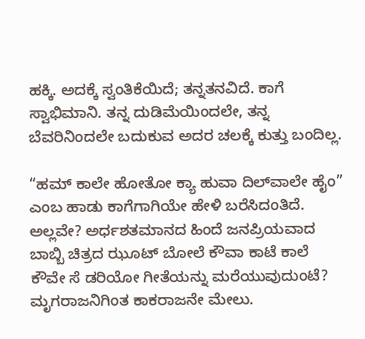ಹಕ್ಕಿ. ಅದಕ್ಕೆ ಸ್ವಂತಿಕೆಯಿದೆ; ತನ್ನತನವಿದೆ. ಕಾಗೆ ಸ್ವಾಭಿಮಾನಿ. ತನ್ನ ದುಡಿಮೆಯಿಂದಲೇ, ತನ್ನ ಬೆವರಿನಿಂದಲೇ ಬದುಕುವ ಅದರ ಚಲಕ್ಕೆ ಕುತ್ತು ಬಂದಿಲ್ಲ.

“ಹಮ್ ಕಾಲೇ ಹೋತೋ ಕ್ಯಾ ಹುವಾ ದಿಲ್‌ವಾಲೇ ಹೈಂ” ಎಂಬ ಹಾಡು ಕಾಗೆಗಾಗಿಯೇ ಹೇಳಿ ಬರೆಸಿದಂತಿದೆ. ಅಲ್ಲವೇ? ಅರ್ಧಶತಮಾನದ ಹಿಂದೆ ಜನಪ್ರಿಯವಾದ ಬಾಬ್ಬಿ ಚಿತ್ರದ ಝೂಟ್ ಬೋಲೆ ಕೌವಾ ಕಾಟೆ ಕಾಲೆ ಕೌವೇ ಸೆ ಡರಿಯೋ ಗೀತೆಯನ್ನು ಮರೆಯುವುದುಂಟೆ? ಮೃಗರಾಜನಿಗಿಂತ ಕಾಕರಾಜನೇ ಮೇಲು.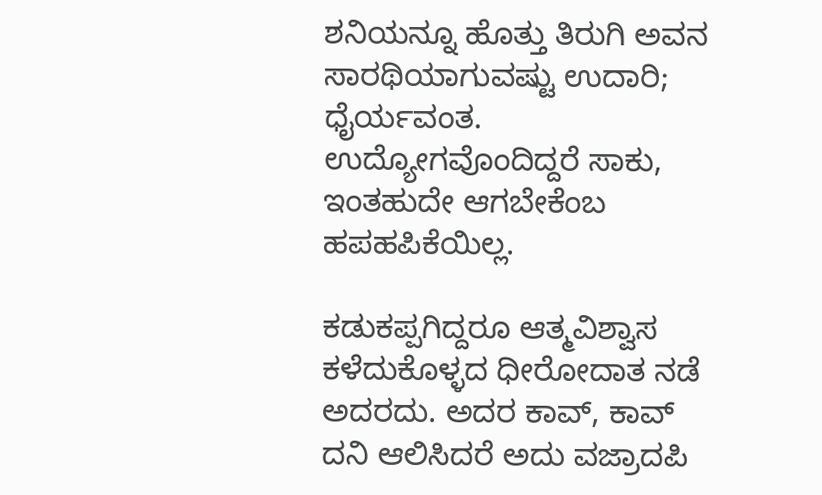ಶನಿಯನ್ನೂ ಹೊತ್ತು ತಿರುಗಿ ಅವನ ಸಾರಥಿಯಾಗುವಷ್ಟು ಉದಾರಿ; ಧೈರ್ಯವಂತ. ಉದ್ಯೋಗವೊಂದಿದ್ದರೆ ಸಾಕು, ಇಂತಹುದೇ ಆಗಬೇಕೆಂಬ ಹಪಹಪಿಕೆಯಿಲ್ಲ.

ಕಡುಕಪ್ಪಗಿದ್ದರೂ ಆತ್ಮವಿಶ್ವಾಸ ಕಳೆದುಕೊಳ್ಳದ ಧೀರೋದಾತ ನಡೆ ಅದರದು. ಅದರ ಕಾವ್, ಕಾವ್ ದನಿ ಆಲಿಸಿದರೆ ಅದು ವಜ್ರಾದಪಿ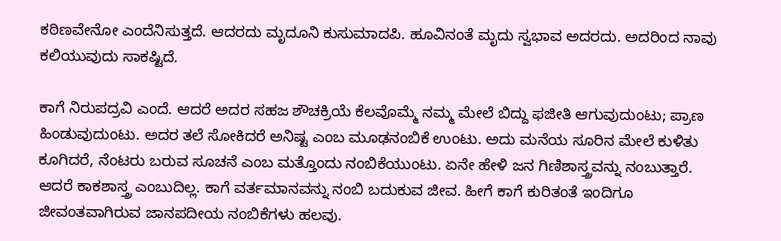ಕಠಿಣವೇನೋ ಎಂದೆನಿಸುತ್ತದೆ. ಆದರದು ಮೃದೂನಿ ಕುಸುಮಾದಪಿ. ಹೂವಿನಂತೆ ಮೃದು ಸ್ವಭಾವ ಅದರದು. ಅದರಿಂದ ನಾವು ಕಲಿಯುವುದು ಸಾಕಷ್ಟಿದೆ.

ಕಾಗೆ ನಿರುಪದ್ರವಿ ಎಂದೆ. ಆದರೆ ಅದರ ಸಹಜ ಶೌಚಕ್ರಿಯೆ ಕೆಲವೊಮ್ಮೆ ನಮ್ಮ ಮೇಲೆ ಬಿದ್ದು ಫಜೀತಿ ಆಗುವುದುಂಟು; ಪ್ರಾಣ ಹಿಂಡುವುದುಂಟು. ಅದರ ತಲೆ ಸೋಕಿದರೆ ಅನಿಷ್ಟ ಎಂಬ ಮೂಢನಂಬಿಕೆ ಉಂಟು. ಅದು ಮನೆಯ ಸೂರಿನ ಮೇಲೆ ಕುಳಿತು ಕೂಗಿದರೆ, ನೆಂಟರು ಬರುವ ಸೂಚನೆ ಎಂಬ ಮತ್ತೊಂದು ನಂಬಿಕೆಯುಂಟು. ಏನೇ ಹೇಳಿ ಜನ ಗಿಣಿಶಾಸ್ತ್ರವನ್ನು ನಂಬುತ್ತಾರೆ. ಆದರೆ ಕಾಕಶಾಸ್ತ್ರ ಎಂಬುದಿಲ್ಲ. ಕಾಗೆ ವರ್ತಮಾನವನ್ನು ನಂಬಿ ಬದುಕುವ ಜೀವ. ಹೀಗೆ ಕಾಗೆ ಕುರಿತಂತೆ ಇಂದಿಗೂ ಜೀವಂತವಾಗಿರುವ ಜಾನಪದೀಯ ನಂಬಿಕೆಗಳು ಹಲವು.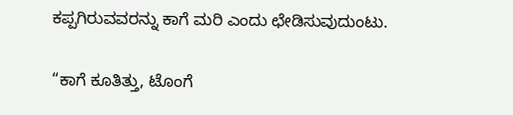ಕಪ್ಪಗಿರುವವರನ್ನು ಕಾಗೆ ಮರಿ ಎಂದು ಛೇಡಿಸುವುದುಂಟು.

“ಕಾಗೆ ಕೂತಿತ್ತು, ಟೊಂಗೆ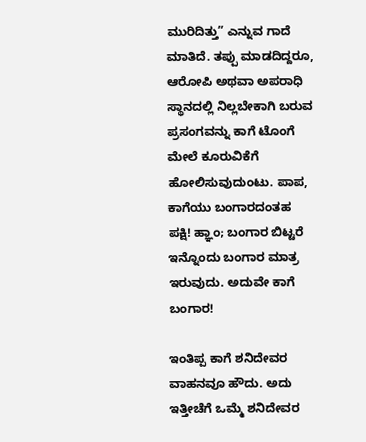ಮುರಿದಿತ್ತು” ಎನ್ನುವ ಗಾದೆ ಮಾತಿದೆ. ತಪ್ಪು ಮಾಡದಿದ್ದರೂ, ಆರೋಪಿ ಅಥವಾ ಅಪರಾಧಿ ಸ್ಥಾನದಲ್ಲಿ ನಿಲ್ಲಬೇಕಾಗಿ ಬರುವ ಪ್ರಸಂಗವನ್ನು ಕಾಗೆ ಟೊಂಗೆ ಮೇಲೆ ಕೂರುವಿಕೆಗೆ ಹೋಲಿಸುವುದುಂಟು. ಪಾಪ, ಕಾಗೆಯು ಬಂಗಾರದಂತಹ ಪಕ್ಷಿ! ಹ್ಞಾಂ; ಬಂಗಾರ ಬಿಟ್ಟರೆ ಇನ್ನೊಂದು ಬಂಗಾರ ಮಾತ್ರ ಇರುವುದು. ಅದುವೇ ಕಾಗೆ ಬಂಗಾರ!

ಇಂತಿಪ್ಪ ಕಾಗೆ ಶನಿದೇವರ ವಾಹನವೂ ಹೌದು. ಅದು ಇತ್ತೀಚೆಗೆ ಒಮ್ಮೆ ಶನಿದೇವರ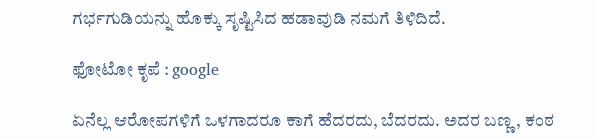ಗರ್ಭಗುಡಿಯನ್ನು ಹೊಕ್ಕು ಸೃಷ್ಟಿಸಿದ ಹಡಾವುಡಿ ನಮಗೆ ತಿಳಿದಿದೆ.

ಫೋಟೋ ಕೃಪೆ : google

ಏನೆಲ್ಲ ಆರೋಪಗಳಿಗೆ ಒಳಗಾದರೂ ಕಾಗೆ ಹೆದರದು, ಬೆದರದು. ಅದರ ಬಣ್ಣ, ಕಂಠ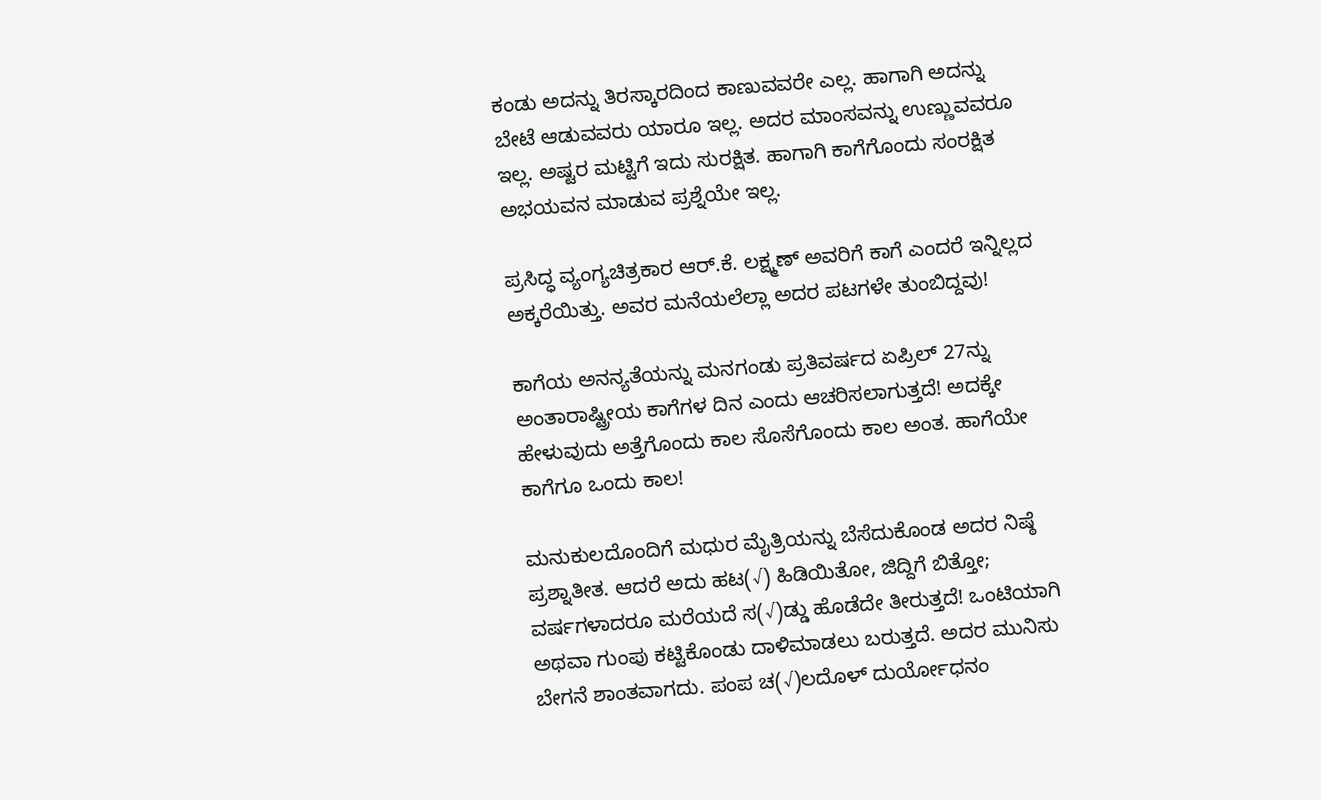ಕಂಡು ಅದನ್ನು ತಿರಸ್ಕಾರದಿಂದ ಕಾಣುವವರೇ ಎಲ್ಲ. ಹಾಗಾಗಿ ಅದನ್ನು ಬೇಟೆ ಆಡುವವರು ಯಾರೂ ಇಲ್ಲ. ಅದರ ಮಾಂಸವನ್ನು ಉಣ್ಣುವವರೂ ಇಲ್ಲ. ಅಷ್ಟರ ಮಟ್ಟಿಗೆ ಇದು ಸುರಕ್ಷಿತ. ಹಾಗಾಗಿ ಕಾಗೆಗೊಂದು ಸಂರಕ್ಷಿತ ಅಭಯವನ ಮಾಡುವ ಪ್ರಶ್ನೆಯೇ ಇಲ್ಲ.

ಪ್ರಸಿದ್ಧ ವ್ಯಂಗ್ಯಚಿತ್ರಕಾರ ಆರ್.ಕೆ. ಲಕ್ಷ್ಮಣ್ ಅವರಿಗೆ ಕಾಗೆ ಎಂದರೆ ಇನ್ನಿಲ್ಲದ ಅಕ್ಕರೆಯಿತ್ತು. ಅವರ ಮನೆಯಲೆಲ್ಲಾ ಅದರ ಪಟಗಳೇ ತುಂಬಿದ್ದವು!

ಕಾಗೆಯ ಅನನ್ಯತೆಯನ್ನು ಮನಗಂಡು ಪ್ರತಿವರ್ಷದ ಏಪ್ರಿಲ್ 27ನ್ನು ಅಂತಾರಾಷ್ಟ್ರೀಯ ಕಾಗೆಗಳ ದಿನ ಎಂದು ಆಚರಿಸಲಾಗುತ್ತದೆ! ಅದಕ್ಕೇ ಹೇಳುವುದು ಅತ್ತೆಗೊಂದು ಕಾಲ ಸೊಸೆಗೊಂದು ಕಾಲ ಅಂತ. ಹಾಗೆಯೇ ಕಾಗೆಗೂ ಒಂದು ಕಾಲ!

ಮನುಕುಲದೊಂದಿಗೆ ಮಧುರ ಮೈತ್ರಿಯನ್ನು ಬೆಸೆದುಕೊಂಡ ಅದರ ನಿಷ್ಠೆ ಪ್ರಶ್ನಾತೀತ. ಆದರೆ ಅದು ಹಟ(√) ಹಿಡಿಯಿತೋ, ಜಿದ್ದಿಗೆ ಬಿತ್ತೋ; ವರ್ಷಗಳಾದರೂ ಮರೆಯದೆ ಸ(√)ಡ್ಡು ಹೊಡೆದೇ ತೀರುತ್ತದೆ! ಒಂಟಿಯಾಗಿ ಅಥವಾ ಗುಂಪು ಕಟ್ಟಿಕೊಂಡು ದಾಳಿಮಾಡಲು ಬರುತ್ತದೆ. ಅದರ ಮುನಿಸು ಬೇಗನೆ ಶಾಂತವಾಗದು. ಪಂಪ ಚ(√)ಲದೊಳ್ ದುರ್ಯೋಧನಂ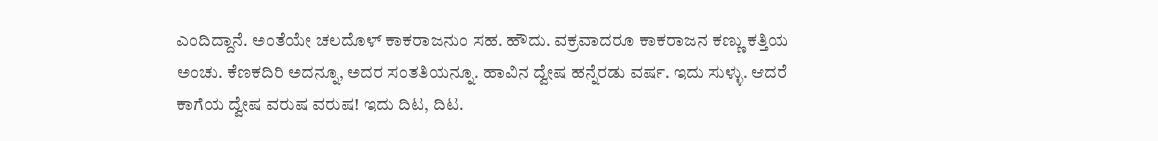ಎಂದಿದ್ದಾನೆ. ಅಂತೆಯೇ ಚಲದೊಳ್ ಕಾಕರಾಜನುಂ ಸಹ. ಹೌದು. ವಕ್ರವಾದರೂ ಕಾಕರಾಜನ ಕಣ್ಣು ಕತ್ತಿಯ ಅಂಚು. ಕೆಣಕದಿರಿ ಅದನ್ನೂ, ಅದರ ಸಂತತಿಯನ್ನೂ. ಹಾವಿನ ದ್ವೇಷ ಹನ್ನೆರಡು ವರ್ಷ. ಇದು ಸುಳ್ಳು. ಆದರೆ ಕಾಗೆಯ ದ್ವೇಷ ವರುಷ ವರುಷ‌! ಇದು ದಿಟ, ದಿಟ.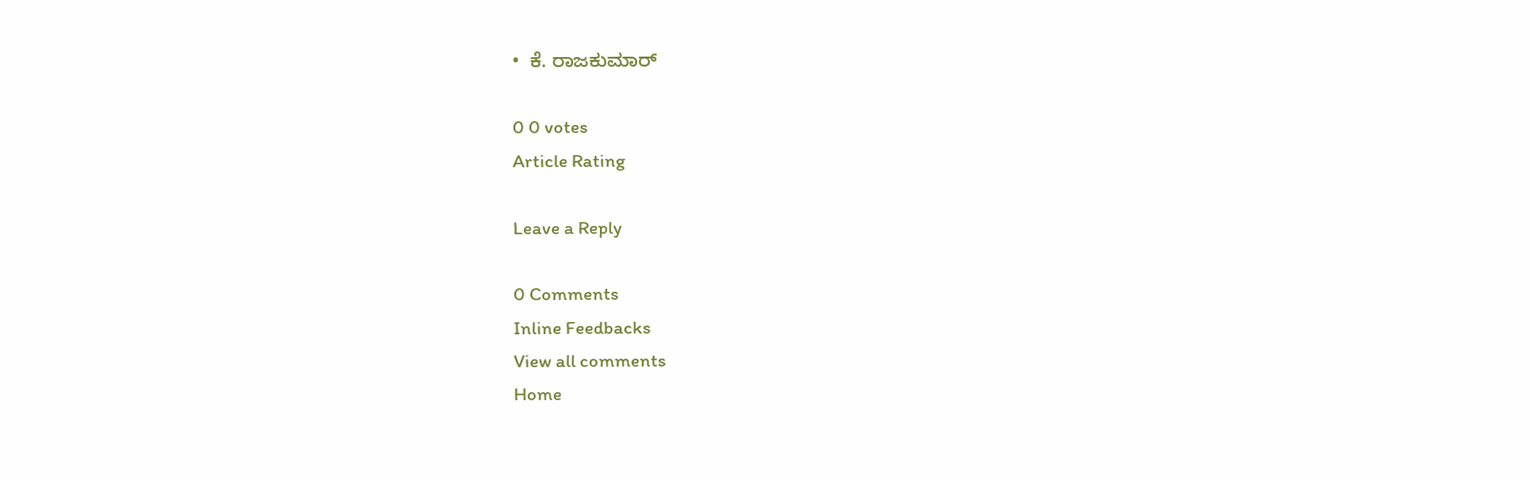•  ಕೆ. ರಾಜಕುಮಾರ್

0 0 votes
Article Rating

Leave a Reply

0 Comments
Inline Feedbacks
View all comments
Home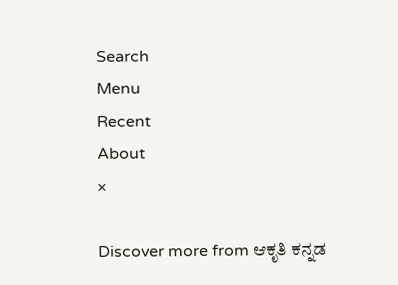Search
Menu
Recent
About
×

Discover more from ಆಕೃತಿ ಕನ್ನಡ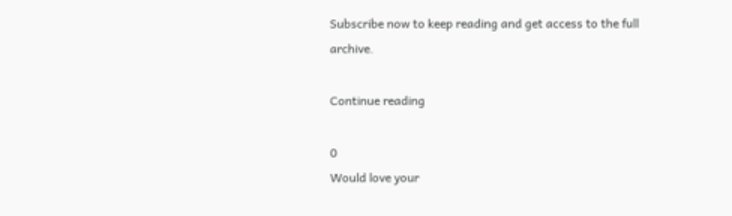Subscribe now to keep reading and get access to the full archive.

Continue reading

0
Would love your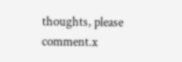thoughts, please comment.x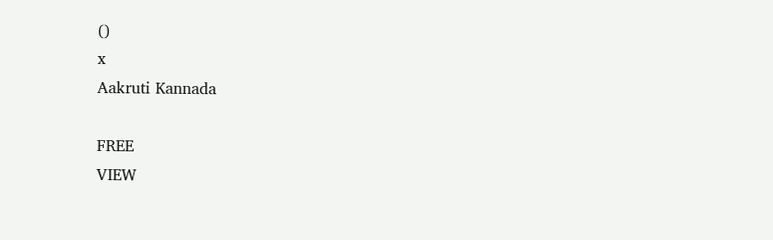()
x
Aakruti Kannada

FREE
VIEW